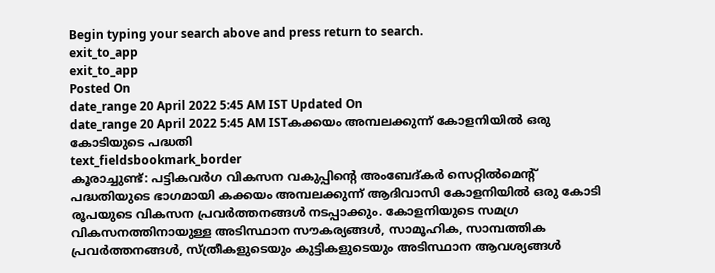Begin typing your search above and press return to search.
exit_to_app
exit_to_app
Posted On
date_range 20 April 2022 5:45 AM IST Updated On
date_range 20 April 2022 5:45 AM ISTകക്കയം അമ്പലക്കുന്ന് കോളനിയിൽ ഒരു കോടിയുടെ പദ്ധതി
text_fieldsbookmark_border
കൂരാച്ചുണ്ട്: പട്ടികവർഗ വികസന വകുപ്പിന്റെ അംബേദ്കർ സെറ്റിൽമെന്റ് പദ്ധതിയുടെ ഭാഗമായി കക്കയം അമ്പലക്കുന്ന് ആദിവാസി കോളനിയിൽ ഒരു കോടി രൂപയുടെ വികസന പ്രവർത്തനങ്ങൾ നടപ്പാക്കും. കോളനിയുടെ സമഗ്ര വികസനത്തിനായുള്ള അടിസ്ഥാന സൗകര്യങ്ങൾ, സാമൂഹിക, സാമ്പത്തിക പ്രവർത്തനങ്ങൾ, സ്ത്രീകളുടെയും കുട്ടികളുടെയും അടിസ്ഥാന ആവശ്യങ്ങൾ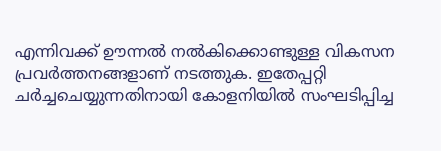എന്നിവക്ക് ഊന്നൽ നൽകിക്കൊണ്ടുള്ള വികസന പ്രവർത്തനങ്ങളാണ് നടത്തുക. ഇതേപ്പറ്റി ചർച്ചചെയ്യുന്നതിനായി കോളനിയിൽ സംഘടിപ്പിച്ച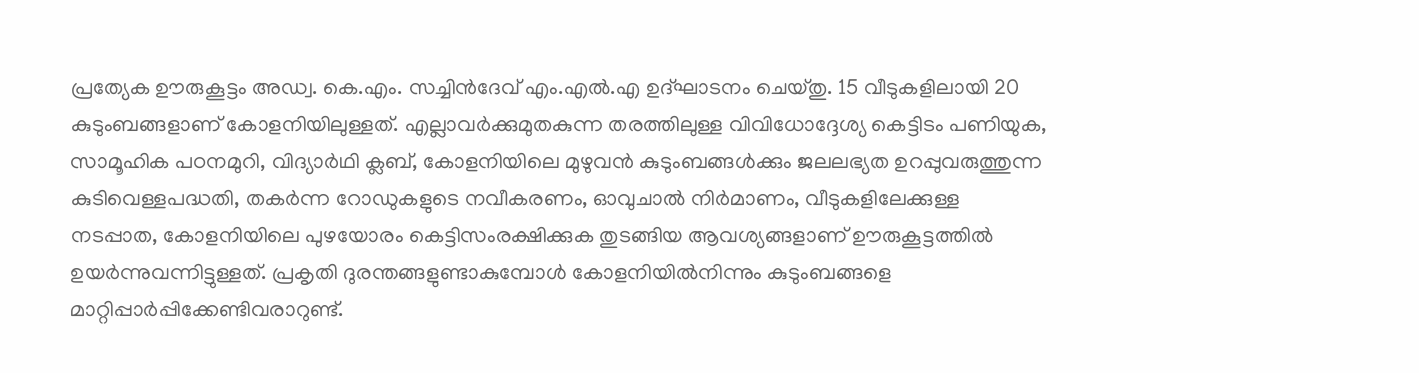പ്രത്യേക ഊരുകൂട്ടം അഡ്വ. കെ.എം. സച്ചിൻദേവ് എം.എൽ.എ ഉദ്ഘാടനം ചെയ്തു. 15 വീടുകളിലായി 20 കുടുംബങ്ങളാണ് കോളനിയിലുള്ളത്. എല്ലാവർക്കുമുതകുന്ന തരത്തിലുള്ള വിവിധോദ്ദേശ്യ കെട്ടിടം പണിയുക, സാമൂഹിക പഠനമുറി, വിദ്യാർഥി ക്ലബ്, കോളനിയിലെ മുഴുവൻ കുടുംബങ്ങൾക്കും ജലലഭ്യത ഉറപ്പുവരുത്തുന്ന കുടിവെള്ളപദ്ധതി, തകർന്ന റോഡുകളുടെ നവീകരണം, ഓവുചാൽ നിർമാണം, വീടുകളിലേക്കുള്ള നടപ്പാത, കോളനിയിലെ പുഴയോരം കെട്ടിസംരക്ഷിക്കുക തുടങ്ങിയ ആവശ്യങ്ങളാണ് ഊരുകൂട്ടത്തിൽ ഉയർന്നുവന്നിട്ടുള്ളത്. പ്രകൃതി ദുരന്തങ്ങളുണ്ടാകുമ്പോൾ കോളനിയിൽനിന്നും കുടുംബങ്ങളെ മാറ്റിപ്പാർപ്പിക്കേണ്ടിവരാറുണ്ട്.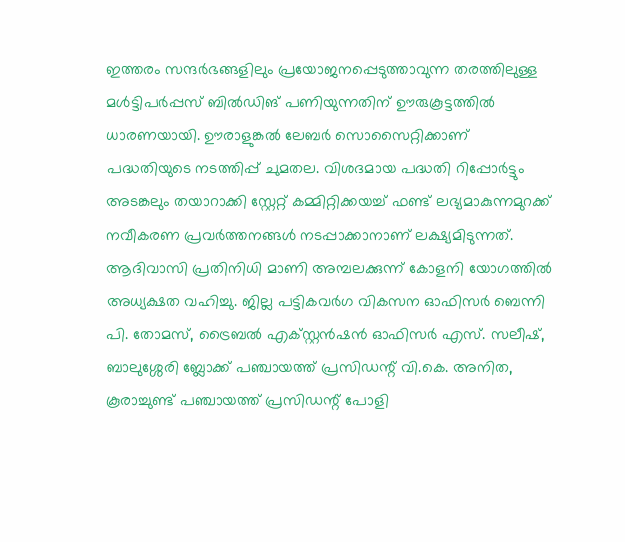ഇത്തരം സന്ദർഭങ്ങളിലും പ്രയോജനപ്പെടുത്താവുന്ന തരത്തിലുള്ള മൾട്ടിപർപ്പസ് ബിൽഡിങ് പണിയുന്നതിന് ഊരുകൂട്ടത്തിൽ ധാരണയായി. ഊരാളുങ്കൽ ലേബർ സൊസൈറ്റിക്കാണ് പദ്ധതിയുടെ നടത്തിപ്പ് ചുമതല. വിശദമായ പദ്ധതി റിപ്പോർട്ടും അടങ്കലും തയാറാക്കി സ്റ്റേറ്റ് കമ്മിറ്റിക്കയച്ച് ഫണ്ട് ലഭ്യമാകുന്നമുറക്ക് നവീകരണ പ്രവർത്തനങ്ങൾ നടപ്പാക്കാനാണ് ലക്ഷ്യമിടുന്നത്. ആദിവാസി പ്രതിനിധി മാണി അമ്പലക്കുന്ന് കോളനി യോഗത്തിൽ അധ്യക്ഷത വഹിച്ചു. ജില്ല പട്ടികവർഗ വികസന ഓഫിസർ ബെന്നി പി. തോമസ്, ട്രൈബൽ എക്സ്റ്റൻഷൻ ഓഫിസർ എസ്. സലീഷ്, ബാലുശ്ശേരി ബ്ലോക്ക് പഞ്ചായത്ത് പ്രസിഡന്റ് വി.കെ. അനിത, കൂരാച്ചുണ്ട് പഞ്ചായത്ത് പ്രസിഡന്റ് പോളി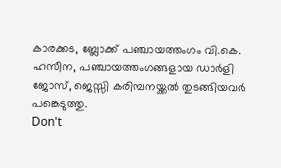കാരക്കട, ബ്ലോക്ക് പഞ്ചായത്തംഗം വി.കെ. ഹസീന, പഞ്ചായത്തംഗങ്ങളായ ഡാർളി ജോസ്, ജെസ്സി കരിമ്പനയ്ക്കൽ തുടങ്ങിയവർ പങ്കെടുത്തു.
Don't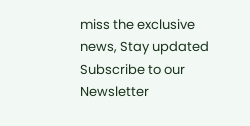miss the exclusive news, Stay updated
Subscribe to our Newsletter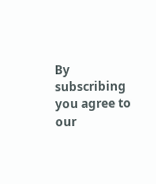By subscribing you agree to our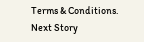Terms & Conditions.
Next Story